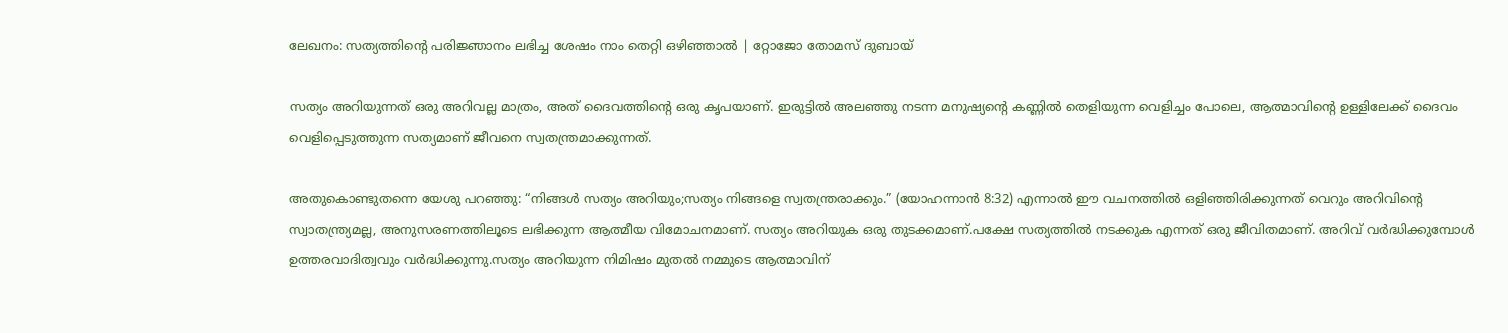ലേഖനം: സത്യത്തിന്റെ പരിജ്ഞാനം ലഭിച്ച ശേഷം നാം തെറ്റി ഒഴിഞ്ഞാൽ | റ്റോജോ തോമസ് ദുബായ്

സത്യം അറിയുന്നത് ഒരു അറിവല്ല മാത്രം, അത് ദൈവത്തിന്റെ ഒരു കൃപയാണ്. ഇരുട്ടിൽ അലഞ്ഞു നടന്ന മനുഷ്യന്റെ കണ്ണിൽ തെളിയുന്ന വെളിച്ചം പോലെ, ആത്മാവിന്റെ ഉള്ളിലേക്ക് ദൈവം വെളിപ്പെടുത്തുന്ന സത്യമാണ് ജീവനെ സ്വതന്ത്രമാക്കുന്നത്.

അതുകൊണ്ടുതന്നെ യേശു പറഞ്ഞു: “നിങ്ങൾ സത്യം അറിയും;സത്യം നിങ്ങളെ സ്വതന്ത്രരാക്കും.” (യോഹന്നാൻ 8:32) എന്നാൽ ഈ വചനത്തിൽ ഒളിഞ്ഞിരിക്കുന്നത് വെറും അറിവിന്റെ സ്വാതന്ത്ര്യമല്ല, അനുസരണത്തിലൂടെ ലഭിക്കുന്ന ആത്മീയ വിമോചനമാണ്. സത്യം അറിയുക ഒരു തുടക്കമാണ്.പക്ഷേ സത്യത്തിൽ നടക്കുക എന്നത് ഒരു ജീവിതമാണ്. അറിവ് വർദ്ധിക്കുമ്പോൾ ഉത്തരവാദിത്വവും വർദ്ധിക്കുന്നു.സത്യം അറിയുന്ന നിമിഷം മുതൽ നമ്മുടെ ആത്മാവിന്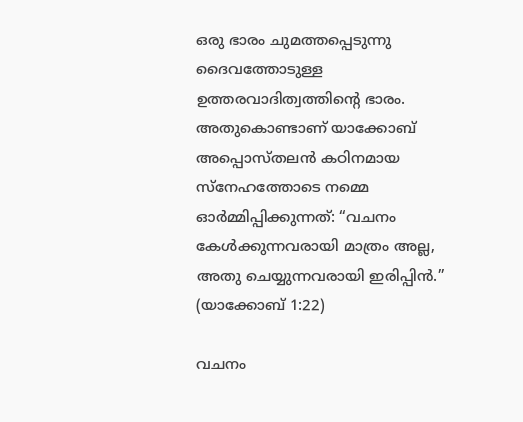ഒരു ഭാരം ചുമത്തപ്പെടുന്നു ദൈവത്തോടുള്ള ഉത്തരവാദിത്വത്തിന്റെ ഭാരം. അതുകൊണ്ടാണ് യാക്കോബ് അപ്പൊസ്തലൻ കഠിനമായ സ്നേഹത്തോടെ നമ്മെ ഓർമ്മിപ്പിക്കുന്നത്: “വചനം കേൾക്കുന്നവരായി മാത്രം അല്ല, അതു ചെയ്യുന്നവരായി ഇരിപ്പിൻ.” (യാക്കോബ് 1:22)

വചനം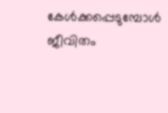കേൾക്കപ്പെടുമ്പോൾ ജീവിതം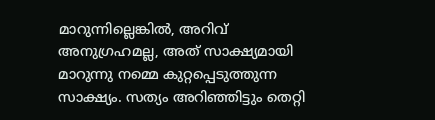മാറുന്നില്ലെങ്കിൽ, അറിവ് അനുഗ്രഹമല്ല, അത് സാക്ഷ്യമായി മാറുന്നു നമ്മെ കുറ്റപ്പെടുത്തുന്ന സാക്ഷ്യം. സത്യം അറിഞ്ഞിട്ടും തെറ്റി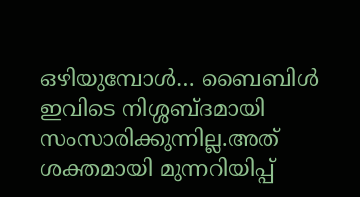ഒഴിയുമ്പോൾ… ബൈബിൾ ഇവിടെ നിശ്ശബ്ദമായി സംസാരിക്കുന്നില്ല.അത് ശക്തമായി മുന്നറിയിപ്പ്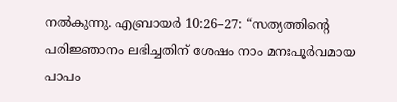നൽകുന്നു. എബ്രായർ 10:26–27: “സത്യത്തിന്റെ പരിജ്ഞാനം ലഭിച്ചതിന് ശേഷം നാം മനഃപൂർവമായ പാപം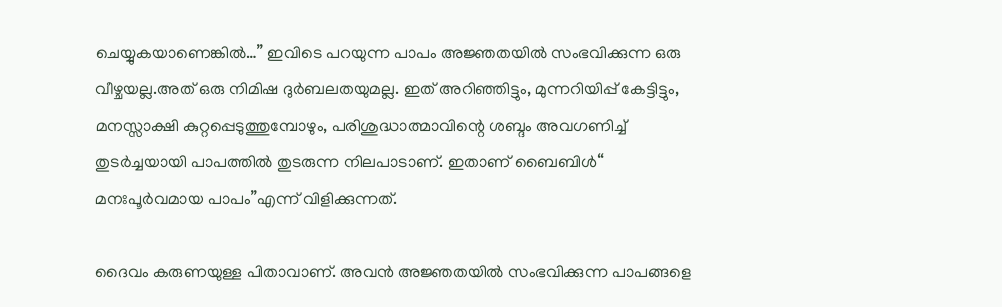ചെയ്യുകയാണെങ്കിൽ…” ഇവിടെ പറയുന്ന പാപം അജ്ഞതയിൽ സംഭവിക്കുന്ന ഒരു വീഴ്ചയല്ല.അത് ഒരു നിമിഷ ദുർബലതയുമല്ല. ഇത് അറിഞ്ഞിട്ടും, മുന്നറിയിപ്പ് കേട്ടിട്ടും, മനസ്സാക്ഷി കുറ്റപ്പെടുത്തുമ്പോഴും, പരിശുദ്ധാത്മാവിന്റെ ശബ്ദം അവഗണിച്ച് തുടർച്ചയായി പാപത്തിൽ തുടരുന്ന നിലപാടാണ്. ഇതാണ് ബൈബിൾ“ മനഃപൂർവമായ പാപം”എന്ന് വിളിക്കുന്നത്.

ദൈവം കരുണയുള്ള പിതാവാണ്. അവൻ അജ്ഞതയിൽ സംഭവിക്കുന്ന പാപങ്ങളെ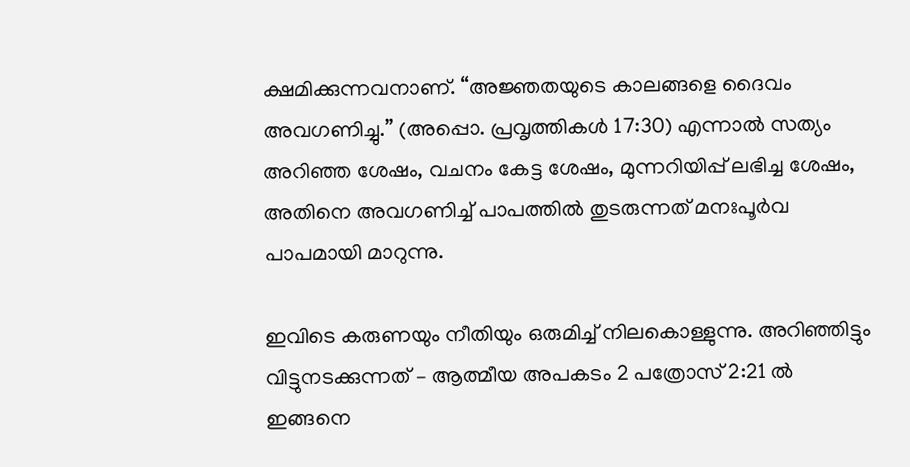ക്ഷമിക്കുന്നവനാണ്. “അജ്ഞതയുടെ കാലങ്ങളെ ദൈവം അവഗണിച്ചു.” (അപ്പൊ. പ്രവൃത്തികൾ 17:30) എന്നാൽ സത്യം അറിഞ്ഞ ശേഷം, വചനം കേട്ട ശേഷം, മുന്നറിയിപ്പ് ലഭിച്ച ശേഷം, അതിനെ അവഗണിച്ച് പാപത്തിൽ തുടരുന്നത് മനഃപൂർവ പാപമായി മാറുന്നു.

ഇവിടെ കരുണയും നീതിയും ഒരുമിച്ച് നിലകൊള്ളുന്നു. അറിഞ്ഞിട്ടും വിട്ടുനടക്കുന്നത് – ആത്മീയ അപകടം 2 പത്രോസ് 2:21 ൽ ഇങ്ങനെ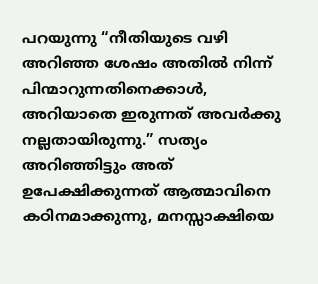പറയുന്നു “നീതിയുടെ വഴി അറിഞ്ഞ ശേഷം അതിൽ നിന്ന് പിന്മാറുന്നതിനെക്കാൾ, അറിയാതെ ഇരുന്നത് അവർക്കു നല്ലതായിരുന്നു.” സത്യം അറിഞ്ഞിട്ടും അത് ഉപേക്ഷിക്കുന്നത് ആത്മാവിനെ കഠിനമാക്കുന്നു, മനസ്സാക്ഷിയെ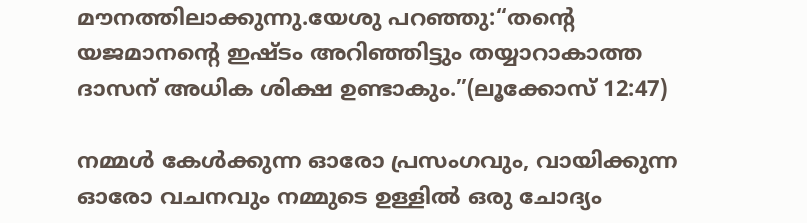മൗനത്തിലാക്കുന്നു.യേശു പറഞ്ഞു:“തന്റെ യജമാനന്റെ ഇഷ്ടം അറിഞ്ഞിട്ടും തയ്യാറാകാത്ത ദാസന് അധിക ശിക്ഷ ഉണ്ടാകും.”(ലൂക്കോസ് 12:47)

നമ്മൾ കേൾക്കുന്ന ഓരോ പ്രസംഗവും, വായിക്കുന്ന ഓരോ വചനവും നമ്മുടെ ഉള്ളിൽ ഒരു ചോദ്യം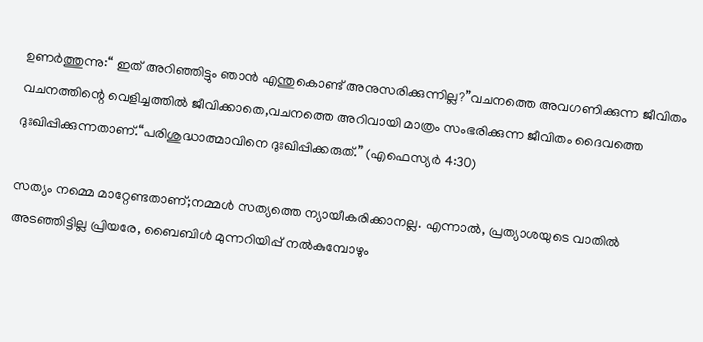ഉണർത്തുന്നു:“ ഇത് അറിഞ്ഞിട്ടും ഞാൻ എന്തുകൊണ്ട് അനുസരിക്കുന്നില്ല?”വചനത്തെ അവഗണിക്കുന്ന ജീവിതം വചനത്തിന്റെ വെളിച്ചത്തിൽ ജീവിക്കാതെ,വചനത്തെ അറിവായി മാത്രം സംഭരിക്കുന്ന ജീവിതം ദൈവത്തെ ദുഃഖിപ്പിക്കുന്നതാണ്.“പരിശുദ്ധാത്മാവിനെ ദുഃഖിപ്പിക്കരുത്.” (എഫെസ്യർ 4:30)

സത്യം നമ്മെ മാറ്റേണ്ടതാണ്;നമ്മൾ സത്യത്തെ ന്യായീകരിക്കാനല്ല. എന്നാൽ, പ്രത്യാശയുടെ വാതിൽ അടഞ്ഞിട്ടില്ല പ്രിയരേ, ബൈബിൾ മുന്നറിയിപ്പ് നൽകുമ്പോഴും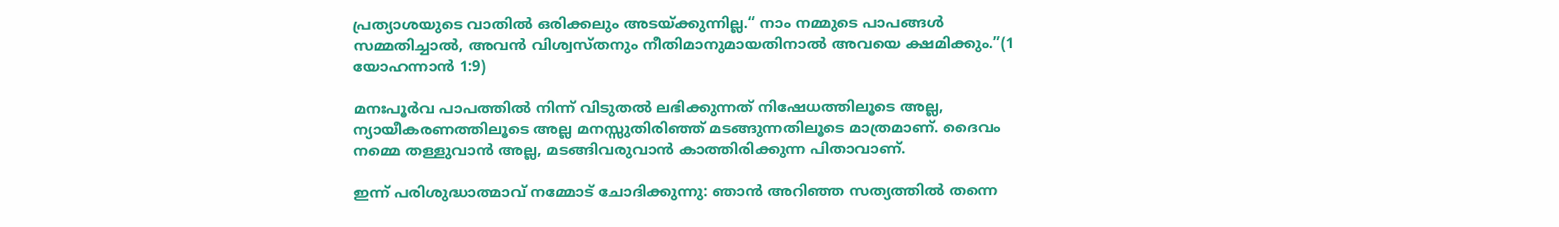പ്രത്യാശയുടെ വാതിൽ ഒരിക്കലും അടയ്ക്കുന്നില്ല.“ നാം നമ്മുടെ പാപങ്ങൾ സമ്മതിച്ചാൽ, അവൻ വിശ്വസ്തനും നീതിമാനുമായതിനാൽ അവയെ ക്ഷമിക്കും.”(1 യോഹന്നാൻ 1:9)

മനഃപൂർവ പാപത്തിൽ നിന്ന് വിടുതൽ ലഭിക്കുന്നത് നിഷേധത്തിലൂടെ അല്ല, ന്യായീകരണത്തിലൂടെ അല്ല മനസ്സുതിരിഞ്ഞ് മടങ്ങുന്നതിലൂടെ മാത്രമാണ്. ദൈവം നമ്മെ തള്ളുവാൻ അല്ല, മടങ്ങിവരുവാൻ കാത്തിരിക്കുന്ന പിതാവാണ്.

ഇന്ന് പരിശുദ്ധാത്മാവ് നമ്മോട് ചോദിക്കുന്നു: ഞാൻ അറിഞ്ഞ സത്യത്തിൽ തന്നെ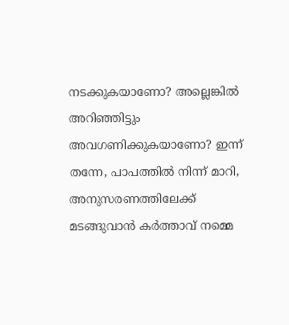നടക്കുകയാണോ? അല്ലെങ്കിൽ അറിഞ്ഞിട്ടും അവഗണിക്കുകയാണോ? ഇന്ന് തന്നേ, പാപത്തിൽ നിന്ന് മാറി, അനുസരണത്തിലേക്ക് മടങ്ങുവാൻ കർത്താവ് നമ്മെ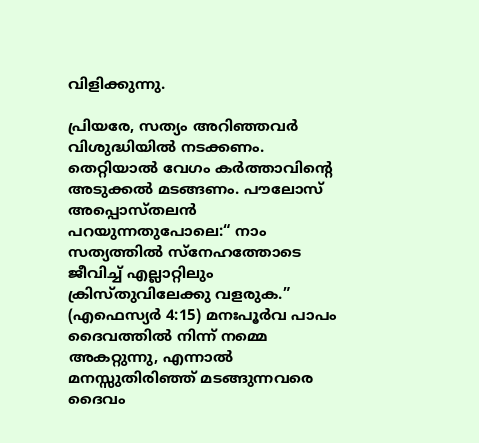വിളിക്കുന്നു.

പ്രിയരേ, സത്യം അറിഞ്ഞവർ വിശുദ്ധിയിൽ നടക്കണം. തെറ്റിയാൽ വേഗം കർത്താവിന്റെ അടുക്കൽ മടങ്ങണം. പൗലോസ് അപ്പൊസ്തലൻ പറയുന്നതുപോലെ:“ നാം സത്യത്തിൽ സ്നേഹത്തോടെ ജീവിച്ച് എല്ലാറ്റിലും ക്രിസ്തുവിലേക്കു വളരുക.” (എഫെസ്യർ 4:15) മനഃപൂർവ പാപം ദൈവത്തിൽ നിന്ന് നമ്മെ അകറ്റുന്നു, എന്നാൽ മനസ്സുതിരിഞ്ഞ് മടങ്ങുന്നവരെ ദൈവം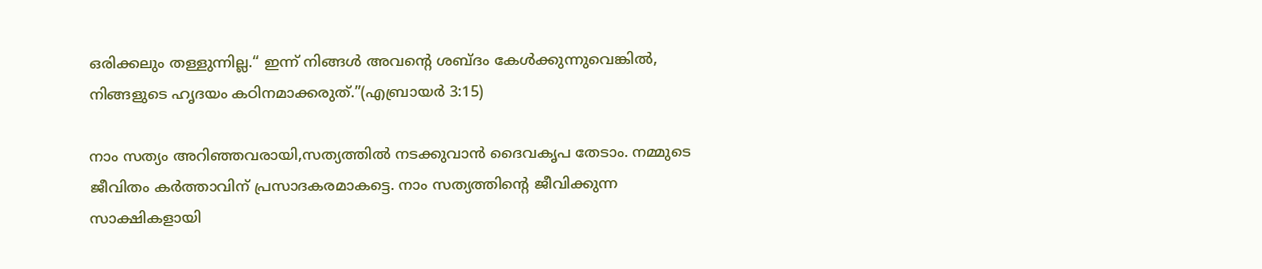ഒരിക്കലും തള്ളുന്നില്ല.“ ഇന്ന് നിങ്ങൾ അവന്റെ ശബ്ദം കേൾക്കുന്നുവെങ്കിൽ, നിങ്ങളുടെ ഹൃദയം കഠിനമാക്കരുത്.”(എബ്രായർ 3:15)

നാം സത്യം അറിഞ്ഞവരായി,സത്യത്തിൽ നടക്കുവാൻ ദൈവകൃപ തേടാം. നമ്മുടെ ജീവിതം കർത്താവിന് പ്രസാദകരമാകട്ടെ. നാം സത്യത്തിന്റെ ജീവിക്കുന്ന സാക്ഷികളായി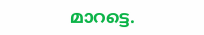മാറട്ടെ.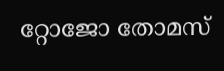റ്റോജോ തോമസ്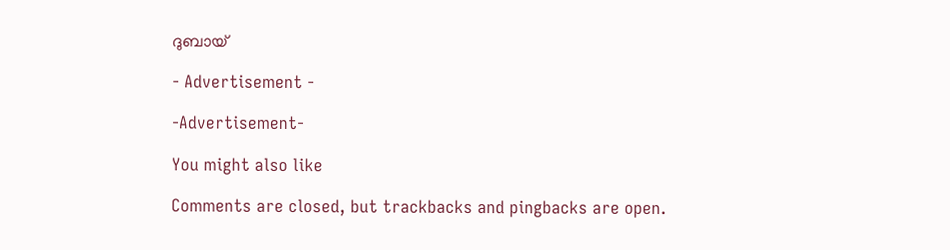ദുബായ്

- Advertisement -

-Advertisement-

You might also like

Comments are closed, but trackbacks and pingbacks are open.